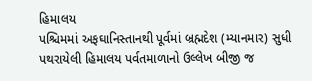હિમાલય
પશ્ચિમમાં અફઘાનિસ્તાનથી પૂર્વમાં બ્રહ્મદેશ (મ્યાનમાર) સુધી પથરાયેલી હિમાલય પર્વતમાળાનો ઉલ્લેખ બીજી જ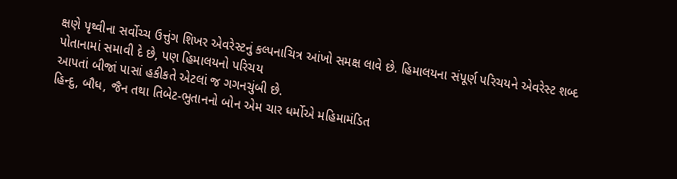ક્ષણે પૃથ્વીના સર્વોચ્ચ ઉત્તુંગ શિખર એવરેસ્ટનું કલ્પનાચિત્ર આંખો સમક્ષ લાવે છે. હિમાલયના સંપૂર્ણ પરિચયને એવરેસ્ટ શબ્દ પોતાનામાં સમાવી દે છે, પણ હિમાલયનો પરિચય
આપતાં બીજાં પાસાં હકીકતે એટલાં જ ગગનચુંબી છે.
હિન્દુ, બૌધ, જૈન તથા તિબેટ-ભુતાનનો બોન એમ ચાર ધર્મોએ મહિમામંડિત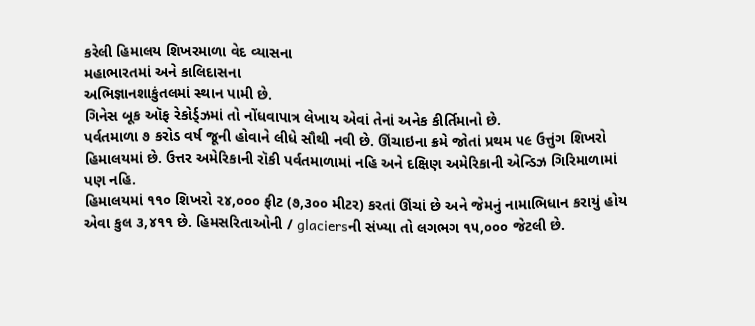કરેલી હિમાલય શિખરમાળા વેદ વ્યાસના
મહાભારતમાં અને કાલિદાસના
અભિજ્ઞાનશાકુંતલમાં સ્થાન પામી છે.
ગિનેસ બૂક ઑફ રેકોર્ડ્ઝમાં તો નોંધવાપાત્ર લેખાય એવાં તેનાં અનેક કીર્તિમાનો છે.
પર્વતમાળા ૭ કરોડ વર્ષ જૂની હોવાને લીધે સૌથી નવી છે. ઊંચાઇના ક્રમે જોતાં પ્રથમ ૫૯ ઉત્તુંગ શિખરો હિમાલયમાં છે. ઉત્તર અમેરિકાની રૉકી પર્વતમાળામાં નહિ અને દક્ષિણ અમેરિકાની એન્ડિઝ ગિરિમાળામાં પણ નહિ.
હિમાલયમાં ૧૧૦ શિખરો ૨૪,૦૦૦ ફીટ (૭,૩૦૦ મીટર) કરતાં ઊંચાં છે અને જેમનું નામાભિધાન કરાયું હોય એવા કુલ ૩,૪૧૧ છે. હિમસરિતાઓની / glaciersની સંખ્યા તો લગભગ ૧૫,૦૦૦ જેટલી છે.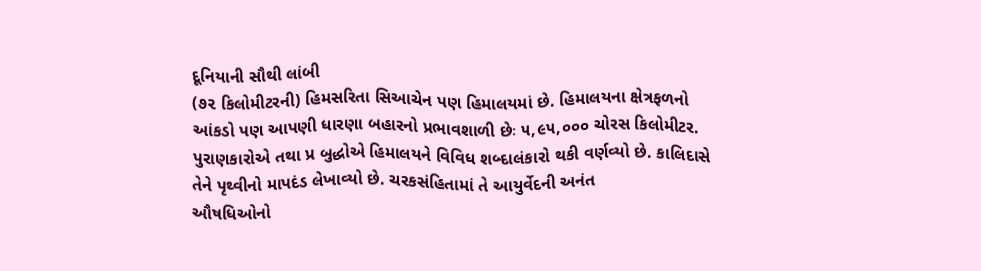દૂનિયાની સૌથી લાંબી
(૭૨ કિલોમીટરની) હિમસરિતા સિઆચેન પણ હિમાલયમાં છે. હિમાલયના ક્ષેત્રફળનો આંકડો પણ આપણી ધારણા બહારનો પ્રભાવશાળી છેઃ ૫,૯૫,૦૦૦ ચોરસ કિલોમીટર.
પુરાણકારોએ તથા પ્ર બુદ્ધોએ હિમાલયને વિવિધ શબ્દાલંકારો થકી વર્ણવ્યો છે. કાલિદાસે તેને પૃથ્વીનો માપદંડ લેખાવ્યો છે. ચરકસંહિતામાં તે આયુર્વેદની અનંત
ઔષધિઓનો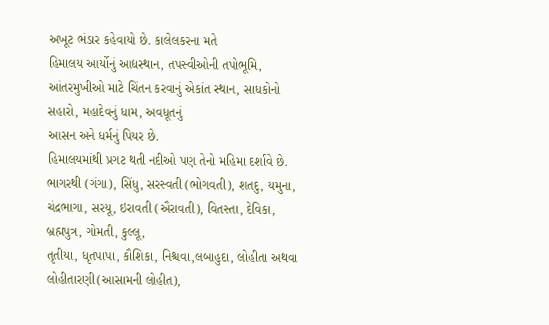અખૂટ ભંડાર કહેવાયો છે. કાલેલકરના મતે
હિમાલય આર્યોનું આદ્યસ્થાન, તપસ્વીઓની તપોભૂમિ, આંતરમુખીઓ માટે ચિંતન કરવાનું એકાંત સ્થાન, સાધકોનો સહારો, મહાદેવનું ધામ, અવધૂતનું
આસન અને ધર્મનું પિયર છે.
હિમાલયમાંથી પ્રગટ થતી નદીઓ પણ તેનો મહિમા દર્શાવે છે. ભાગરથી (ગંગા), સિંધુ, સરસ્વતી (ભોગવતી), શતદુ, યમુના, ચંદ્રભાગા, સરયૂ, ઇરાવતી (ઐરાવતી), વિતસ્તા, દેવિકા, બ્રહ્મપુત્ર, ગોમતી, કુલ્લૂ,
તૃતીયા, ધૃતપાપા, કૌશિકા, નિશ્ચવા,લબાહુદા, લોહીતા અથવા લોહીતારણી(આસામની લોહીત),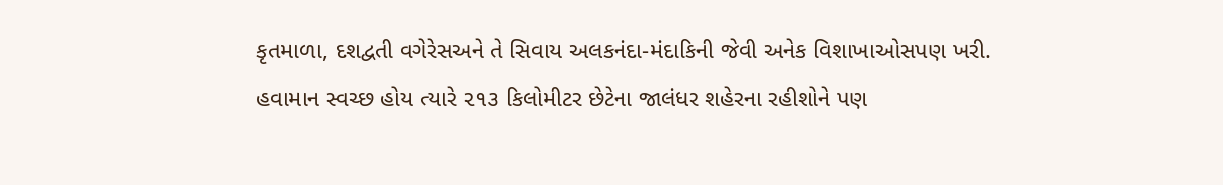કૃતમાળા, દશદ્વતી વગેરેસઅને તે સિવાય અલકનંદા-મંદાકિની જેવી અનેક વિશાખાઓસપણ ખરી.
હવામાન સ્વચ્છ હોય ત્યારે ૨૧૩ કિલોમીટર છેટેના જાલંધર શહેરના રહીશોને પણ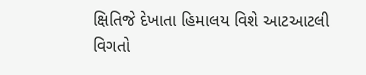ક્ષિતિજે દેખાતા હિમાલય વિશે આટઆટલી વિગતો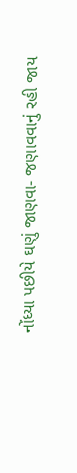નોંધ્યા પછીયે ઘણું જાણવા- જણાવવાનું રહી જાય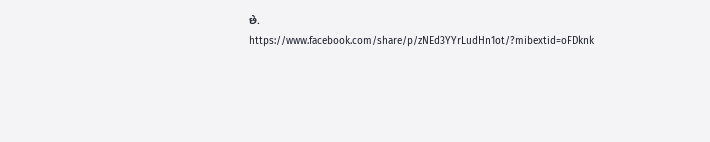છે.
https://www.facebook.com/share/p/zNEd3YYrLudHn1ot/?mibextid=oFDknk